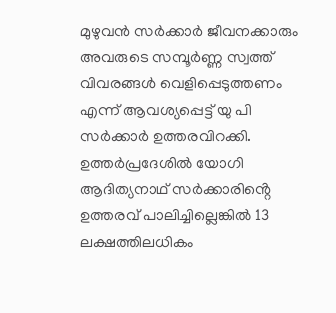മുഴുവൻ സർക്കാർ ജീവനക്കാരും അവരുടെ സമ്പൂർണ്ണ സ്വത്ത് വിവരങ്ങൾ വെളിപ്പെടുത്തണം എന്ന് ആവശ്യപ്പെട്ട് യു പി സർക്കാർ ഉത്തരവിറക്കി. ഉത്തർപ്രദേശിൽ യോഗി ആദിത്യനാഥ് സർക്കാരിൻ്റെ ഉത്തരവ് പാലിച്ചില്ലെങ്കിൽ 13 ലക്ഷത്തിലധികം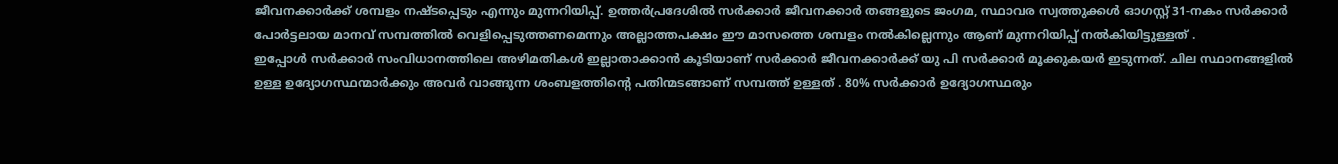ജീവനക്കാർക്ക് ശമ്പളം നഷ്ടപ്പെടും എന്നും മുന്നറിയിപ്പ്. ഉത്തർപ്രദേശിൽ സർക്കാർ ജീവനക്കാർ തങ്ങളുടെ ജംഗമ, സ്ഥാവര സ്വത്തുക്കൾ ഓഗസ്റ്റ് 31-നകം സർക്കാർ പോർട്ടലായ മാനവ് സമ്പത്തിൽ വെളിപ്പെടുത്തണമെന്നും അല്ലാത്തപക്ഷം ഈ മാസത്തെ ശമ്പളം നൽകില്ലെന്നും ആണ് മുന്നറിയിപ്പ് നൽകിയിട്ടുള്ളത് .
ഇപ്പോൾ സർക്കാർ സംവിധാനത്തിലെ അഴിമതികൾ ഇല്ലാതാക്കാൻ കൂടിയാണ് സർക്കാർ ജീവനക്കാർക്ക് യു പി സർക്കാർ മൂക്കുകയർ ഇടുന്നത്. ചില സ്ഥാനങ്ങളിൽ ഉള്ള ഉദ്യോഗസ്ഥന്മാർക്കും അവർ വാങ്ങുന്ന ശംബളത്തിന്റെ പതിന്മടങ്ങാണ് സമ്പത്ത് ഉള്ളത് . 80% സർക്കാർ ഉദ്യോഗസ്ഥരും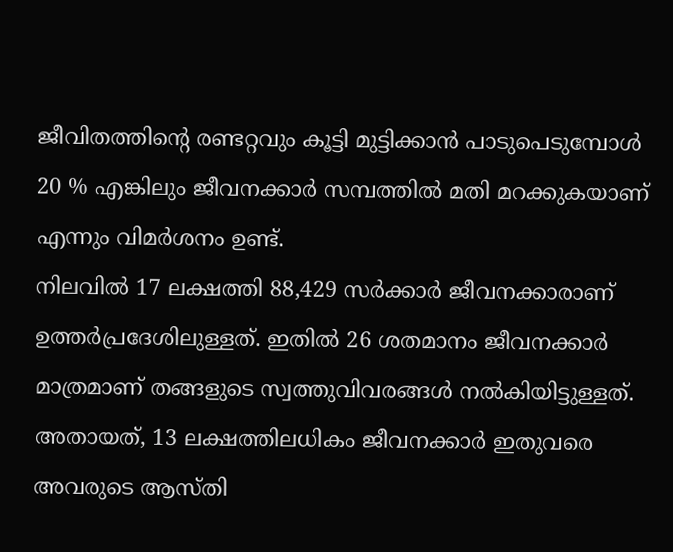ജീവിതത്തിന്റെ രണ്ടറ്റവും കൂട്ടി മുട്ടിക്കാൻ പാടുപെടുമ്പോൾ 20 % എങ്കിലും ജീവനക്കാർ സമ്പത്തിൽ മതി മറക്കുകയാണ് എന്നും വിമർശനം ഉണ്ട്.
നിലവിൽ 17 ലക്ഷത്തി 88,429 സർക്കാർ ജീവനക്കാരാണ് ഉത്തർപ്രദേശിലുള്ളത്. ഇതിൽ 26 ശതമാനം ജീവനക്കാർ മാത്രമാണ് തങ്ങളുടെ സ്വത്തുവിവരങ്ങൾ നൽകിയിട്ടുള്ളത്. അതായത്, 13 ലക്ഷത്തിലധികം ജീവനക്കാർ ഇതുവരെ അവരുടെ ആസ്തി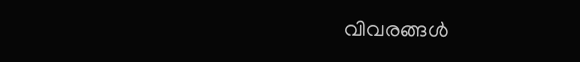വിവരങ്ങൾ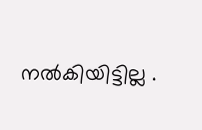നൽകിയിട്ടില്ല .